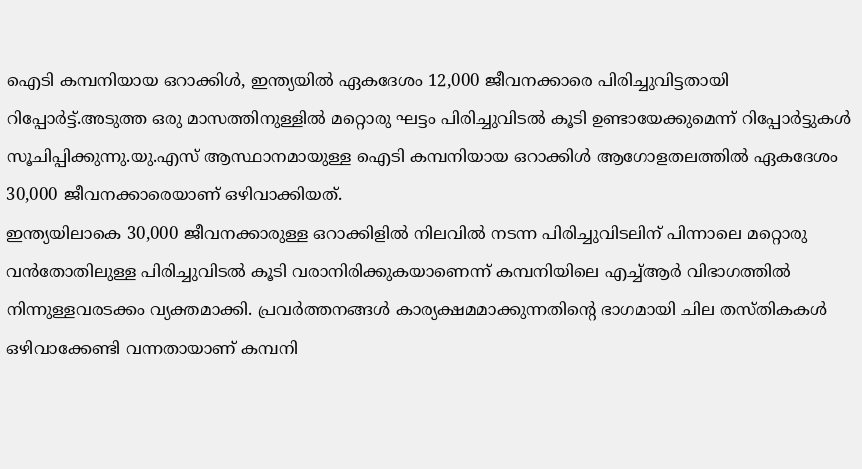ഐടി കമ്പനിയായ ഒറാക്കിൾ, ഇന്ത്യയിൽ ഏകദേശം 12,000 ജീവനക്കാരെ പിരിച്ചുവിട്ടതായി റിപ്പോർട്ട്.അടുത്ത ഒരു മാസത്തിനുള്ളിൽ മറ്റൊരു ഘട്ടം പിരിച്ചുവിടൽ കൂടി ഉണ്ടായേക്കുമെന്ന് റിപ്പോർട്ടുകൾ സൂചിപ്പിക്കുന്നു.യു.എസ് ആസ്ഥാനമായുള്ള ഐടി കമ്പനിയായ ഒറാക്കിൾ ആഗോളതലത്തിൽ ഏകദേശം 30,000 ജീവനക്കാരെയാണ് ഒഴിവാക്കിയത്.
ഇന്ത്യയിലാകെ 30,000 ജീവനക്കാരുള്ള ഒറാക്കിളിൽ നിലവിൽ നടന്ന പിരിച്ചുവിടലിന് പിന്നാലെ മറ്റൊരു വൻതോതിലുള്ള പിരിച്ചുവിടൽ കൂടി വരാനിരിക്കുകയാണെന്ന് കമ്പനിയിലെ എച്ച്ആർ വിഭാഗത്തിൽ നിന്നുള്ളവരടക്കം വ്യക്തമാക്കി. പ്രവർത്തനങ്ങൾ കാര്യക്ഷമമാക്കുന്നതിന്റെ ഭാഗമായി ചില തസ്തികകൾ ഒഴിവാക്കേണ്ടി വന്നതായാണ് കമ്പനി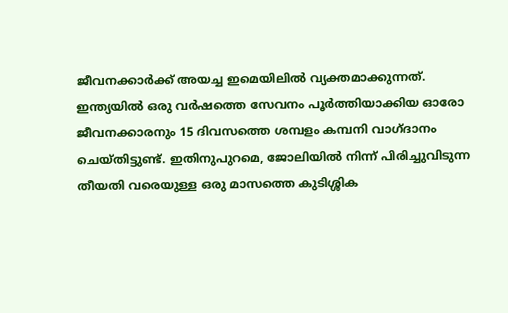ജീവനക്കാർക്ക് അയച്ച ഇമെയിലിൽ വ്യക്തമാക്കുന്നത്.
ഇന്ത്യയിൽ ഒരു വർഷത്തെ സേവനം പൂർത്തിയാക്കിയ ഓരോ ജീവനക്കാരനും 15 ദിവസത്തെ ശമ്പളം കമ്പനി വാഗ്ദാനം ചെയ്തിട്ടുണ്ട്. ഇതിനുപുറമെ, ജോലിയിൽ നിന്ന് പിരിച്ചുവിടുന്ന തീയതി വരെയുള്ള ഒരു മാസത്തെ കുടിശ്ശിക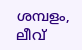ശമ്പളം, ലീവ്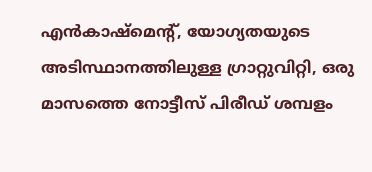എൻകാഷ്മെന്റ്, യോഗ്യതയുടെ അടിസ്ഥാനത്തിലുള്ള ഗ്രാറ്റുവിറ്റി, ഒരു മാസത്തെ നോട്ടീസ് പിരീഡ് ശമ്പളം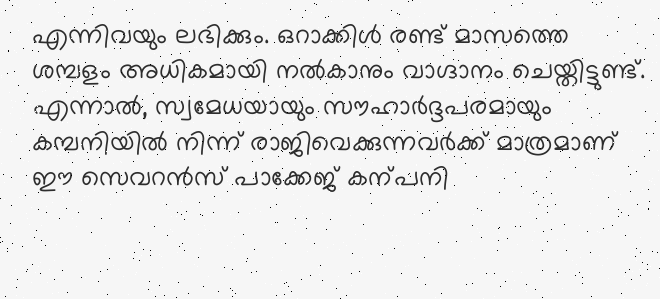എന്നിവയും ലഭിക്കും. ഒറാക്കിൾ രണ്ട് മാസത്തെ ശമ്പളം അധികമായി നൽകാനും വാഗ്ദാനം ചെയ്തിട്ടുണ്ട്. എന്നാൽ, സ്വമേധയായും സൗഹാർദ്ദപരമായും കമ്പനിയിൽ നിന്ന് രാജിവെക്കുന്നവർക്ക് മാത്രമാണ് ഈ സെവറൻസ് പാക്കേജ് കന്പനി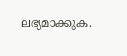ലഭ്യമാക്കുക.